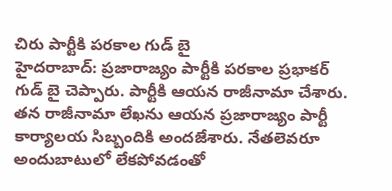చిరు పార్టీకి పరకాల గుడ్ బై
హైదరాబాద్: ప్రజారాజ్యం పార్టీకి పరకాల ప్రభాకర్ గుడ్ బై చెప్పారు. పార్టీకి ఆయన రాజీనామా చేశారు. తన రాజీనామా లేఖను ఆయన ప్రజారాజ్యం పార్టీ కార్యాలయ సిబ్బందికి అందజేశారు. నేతలెవరూ అందుబాటులో లేకపోవడంతో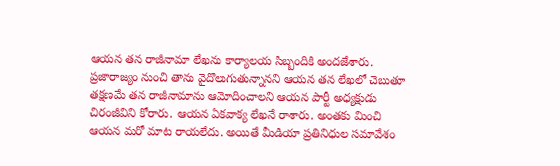ఆయన తన రాజీనామా లేఖను కార్యాలయ సిబ్బందికి అందజేశారు.
ప్రజారాజ్యం నుంచి తాను వైదొలుగుతున్నానని ఆయన తన లేఖలో చెబుతూ తక్షణమే తన రాజీనామాను ఆమోదించాలని ఆయన పార్టీ అధ్యక్షుడు చిరంజీవిని కోరారు. ఆయన ఏకవాక్య లేఖనే రాశారు. అంతకు మించి ఆయన మరో మాట రాయలేదు. అయితే మీడియా ప్రతినిధుల సమావేశం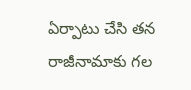ఏర్పాటు చేసి తన రాజీనామాకు గల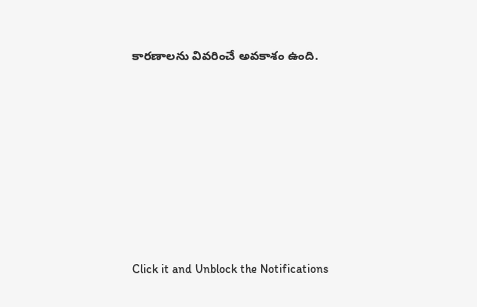కారణాలను వివరించే అవకాశం ఉంది.












Click it and Unblock the Notifications